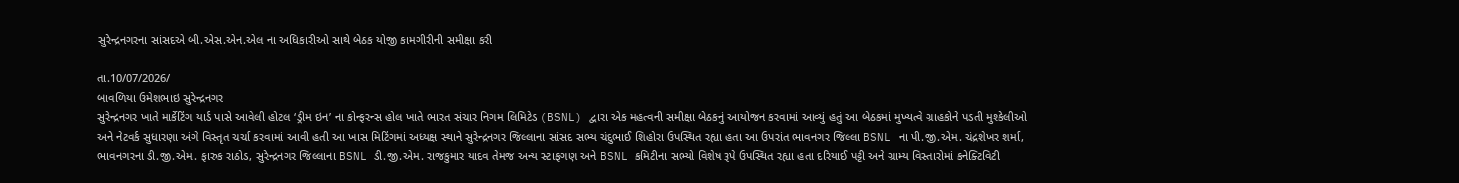સુરેન્દ્રનગરના સાંસદએ બી.એસ.એન.એલ ના અધિકારીઓ સાથે બેઠક યોજી કામગીરીની સમીક્ષા કરી

તા.10/07/2026/
બાવળિયા ઉમેશભાઇ સુરેન્દ્રનગર
સુરેન્દ્રનગર ખાતે માર્કેટિંગ યાર્ડ પાસે આવેલી હોટલ ‘ડ્રીમ ઇન’ ના કોન્ફરન્સ હોલ ખાતે ભારત સંચાર નિગમ લિમિટેડ (BSNL) દ્વારા એક મહત્વની સમીક્ષા બેઠકનું આયોજન કરવામાં આવ્યું હતું આ બેઠકમાં મુખ્યત્વે ગ્રાહકોને પડતી મુશ્કેલીઓ અને નેટવર્ક સુધારણા અંગે વિસ્તૃત ચર્ચા કરવામાં આવી હતી આ ખાસ મિટિંગમાં અધ્યક્ષ સ્થાને સુરેન્દ્રનગર જિલ્લાના સાંસદ સભ્ય ચંદુભાઈ શિહોરા ઉપસ્થિત રહ્યા હતા આ ઉપરાંત ભાવનગર જિલ્લા BSNL ના પી.જી.એમ. ચંદ્રશેખર શર્મા, ભાવનગરના ડી.જી.એમ. ફારુક રાઠોડ, સુરેન્દ્રનગર જિલ્લાના BSNL ડી.જી.એમ. રાજકુમાર યાદવ તેમજ અન્ય સ્ટાફગણ અને BSNL કમિટીના સભ્યો વિશેષ રૂપે ઉપસ્થિત રહ્યા હતા દરિયાઈ પટ્ટી અને ગ્રામ્ય વિસ્તારોમાં કનેક્ટિવિટી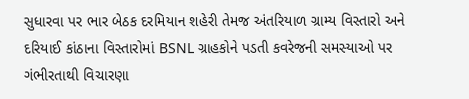સુધારવા પર ભાર બેઠક દરમિયાન શહેરી તેમજ અંતરિયાળ ગ્રામ્ય વિસ્તારો અને દરિયાઈ કાંઠાના વિસ્તારોમાં BSNL ગ્રાહકોને પડતી કવરેજની સમસ્યાઓ પર ગંભીરતાથી વિચારણા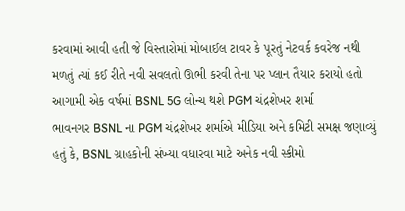કરવામાં આવી હતી જે વિસ્તારોમાં મોબાઈલ ટાવર કે પૂરતું નેટવર્ક કવરેજ નથી મળતું ત્યાં કઈ રીતે નવી સવલતો ઊભી કરવી તેના પર પ્લાન તૈયાર કરાયો હતો આગામી એક વર્ષમાં BSNL 5G લોન્ચ થશે PGM ચંદ્રશેખર શર્મા
ભાવનગર BSNL ના PGM ચંદ્રશેખર શર્માએ મીડિયા અને કમિટી સમક્ષ જણાવ્યું હતું કે, BSNL ગ્રાહકોની સંખ્યા વધારવા માટે અનેક નવી સ્કીમો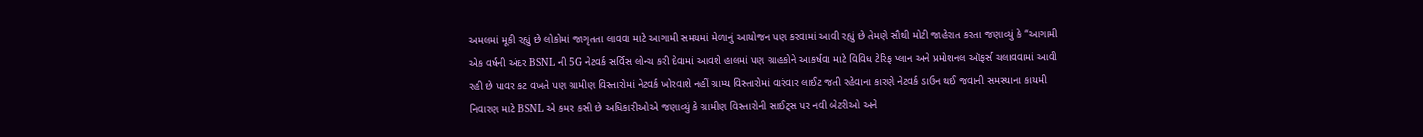અમલમાં મૂકી રહ્યું છે લોકોમાં જાગૃતતા લાવવા માટે આગામી સમયમાં મેળાનું આયોજન પણ કરવામાં આવી રહ્યું છે તેમણે સૌથી મોટી જાહેરાત કરતા જણાવ્યું કે “આગામી એક વર્ષની અંદર BSNL ની 5G નેટવર્ક સર્વિસ લોન્ચ કરી દેવામાં આવશે હાલમાં પણ ગ્રાહકોને આકર્ષવા માટે વિવિધ ટેરિફ પ્લાન અને પ્રમોશનલ ઑફર્સ ચલાવવામાં આવી રહી છે પાવર કટ વખતે પણ ગ્રામીણ વિસ્તારોમાં નેટવર્ક ખોરવાશે નહીં ગ્રામ્ય વિસ્તારોમાં વારંવાર લાઈટ જતી રહેવાના કારણે નેટવર્ક ડાઉન થઈ જવાની સમસ્યાના કાયમી નિવારણ માટે BSNL એ કમર કસી છે અધિકારીઓએ જણાવ્યું કે ગ્રામીણ વિસ્તારોની સાઈટ્સ પર નવી બેટરીઓ અને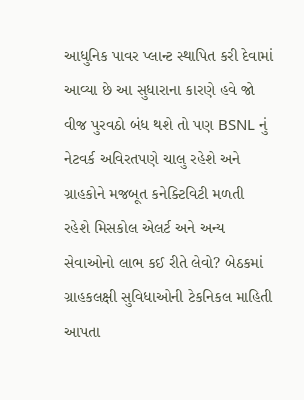આધુનિક પાવર પ્લાન્ટ સ્થાપિત કરી દેવામાં આવ્યા છે આ સુધારાના કારણે હવે જો વીજ પુરવઠો બંધ થશે તો પણ BSNL નું નેટવર્ક અવિરતપણે ચાલુ રહેશે અને ગ્રાહકોને મજબૂત કનેક્ટિવિટી મળતી રહેશે મિસકોલ એલર્ટ અને અન્ય સેવાઓનો લાભ કઈ રીતે લેવો? બેઠકમાં ગ્રાહકલક્ષી સુવિધાઓની ટેકનિકલ માહિતી આપતા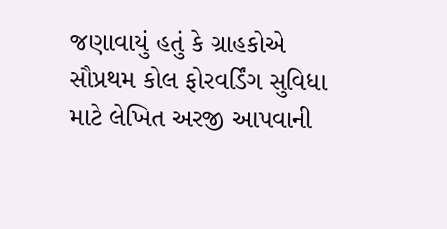જણાવાયું હતું કે ગ્રાહકોએ સૌપ્રથમ કોલ ફોરવર્ડિંગ સુવિધા માટે લેખિત અરજી આપવાની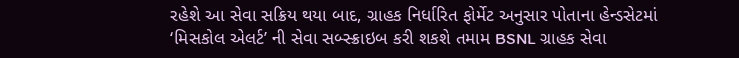રહેશે આ સેવા સક્રિય થયા બાદ, ગ્રાહક નિર્ધારિત ફોર્મેટ અનુસાર પોતાના હેન્ડસેટમાં ‘મિસકોલ એલર્ટ’ ની સેવા સબ્સ્ક્રાઇબ કરી શકશે તમામ BSNL ગ્રાહક સેવા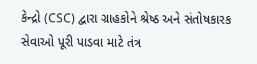કેન્દ્રો (CSC) દ્વારા ગ્રાહકોને શ્રેષ્ઠ અને સંતોષકારક સેવાઓ પૂરી પાડવા માટે તંત્ર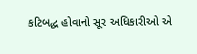કટિબદ્ધ હોવાનો સૂર અધિકારીઓ એ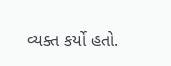વ્યક્ત કર્યો હતો.